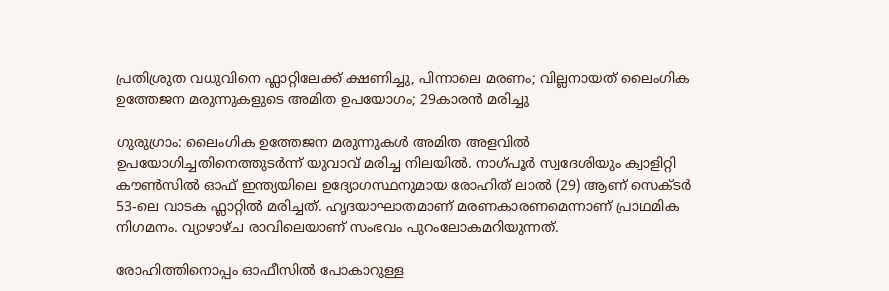പ്രതിശ്രുത വധുവിനെ ഫ്ലാറ്റിലേക്ക് ക്ഷണിച്ചു, പിന്നാലെ മരണം; വില്ലനായത് ലൈംഗിക ഉത്തേജന മരുന്നുകളുടെ അമിത ഉപയോഗം; 29കാരൻ മരിച്ചു

ഗുരുഗ്രാം: ലൈംഗിക ഉത്തേജന മരുന്നുകൾ അമിത അളവിൽ ഉപയോഗിച്ചതിനെത്തുടർന്ന് യുവാവ് മരിച്ച നിലയിൽ. നാഗ്പൂർ സ്വദേശിയും ക്വാളിറ്റി കൗൺസിൽ ഓഫ് ഇന്ത്യയിലെ ഉദ്യോഗസ്ഥനുമായ രോഹിത് ലാൽ (29) ആണ് സെക്ടർ 53-ലെ വാടക ഫ്ലാറ്റിൽ മരിച്ചത്. ഹൃദയാഘാതമാണ് മരണകാരണമെന്നാണ് പ്രാഥമിക നിഗമനം. വ്യാഴാഴ്ച രാവിലെയാണ് സംഭവം പുറംലോകമറിയുന്നത്.

രോഹിത്തിനൊപ്പം ഓഫീസിൽ പോകാറുള്ള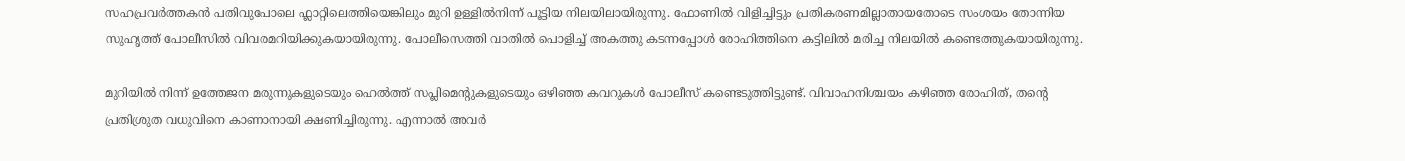സഹപ്രവർത്തകൻ പതിവുപോലെ ഫ്ലാറ്റിലെത്തിയെങ്കിലും മുറി ഉള്ളിൽനിന്ന് പൂട്ടിയ നിലയിലായിരുന്നു. ഫോണിൽ വിളിച്ചിട്ടും പ്രതികരണമില്ലാതായതോടെ സംശയം തോന്നിയ സുഹൃത്ത് പോലീസിൽ വിവരമറിയിക്കുകയായിരുന്നു. പോലീസെത്തി വാതിൽ പൊളിച്ച് അകത്തു കടന്നപ്പോൾ രോഹിത്തിനെ കട്ടിലിൽ മരിച്ച നിലയിൽ കണ്ടെത്തുകയായിരുന്നു.

മുറിയിൽ നിന്ന് ഉത്തേജന മരുന്നുകളുടെയും ഹെൽത്ത് സപ്ലിമെന്റുകളുടെയും ഒഴിഞ്ഞ കവറുകൾ പോലീസ് കണ്ടെടുത്തിട്ടുണ്ട്. വിവാഹനിശ്ചയം കഴിഞ്ഞ രോഹിത്, തന്റെ പ്രതിശ്രുത വധുവിനെ കാണാനായി ക്ഷണിച്ചിരുന്നു. എന്നാൽ അവർ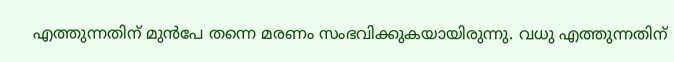എത്തുന്നതിന് മുൻപേ തന്നെ മരണം സംഭവിക്കുകയായിരുന്നു. വധു എത്തുന്നതിന്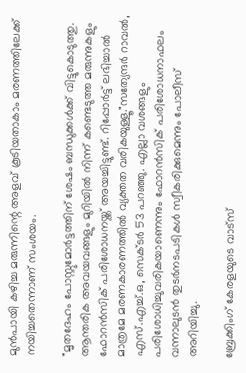മുൻപായി കഴിച്ച മരുന്നിന്റെ അളവ് കൂടിയതാകാം മരണത്തിലേക്ക് നയിച്ചതെന്നാണ് സംശയം.

"മൃതദേഹം പോസ്റ്റുമോർട്ടത്തിന് ശേഷം ബന്ധുക്കൾക്ക് വിട്ടുകൊടുത്തു. ആന്തരിക അവയവങ്ങളും മുറിയിൽ നിന്ന് കണ്ടെടുത്ത മരുന്നുകളും ഫോറൻസിക് പരിശോധനയ്ക്ക് അയച്ചിട്ടുണ്ട്. റിപ്പോർട്ട് ലഭിച്ചാൽ മാത്രമേ മരണകാരണത്തിൽ വ്യക്തത വരികയുള്ളൂ."സത്യേന്ദർ റാവൽ, എസ്.എച്ച്.ഒ, സെക്ടർ 53 പറഞ്ഞു. എല്ലാ വശങ്ങളും പരിശോധിച്ചുവരികയാണെന്നും ഫോറൻസിക് പരിശോധനാഫലം വന്നാലുടൻ തുടർനടപടികൾ സ്വീകരിക്കുമെന്നും പോലീസ് അറിയിച്ചു.

ബ്രേക്കിംഗ് കേരളയുടെ വാട്സ്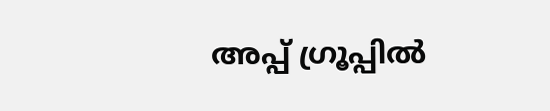അപ്പ് ഗ്രൂപ്പിൽ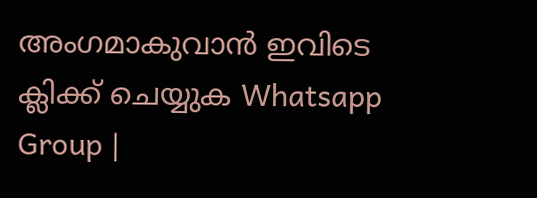അംഗമാകുവാൻ ഇവിടെ ക്ലിക്ക് ചെയ്യുക Whatsapp Group |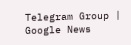Telegram Group | Google News